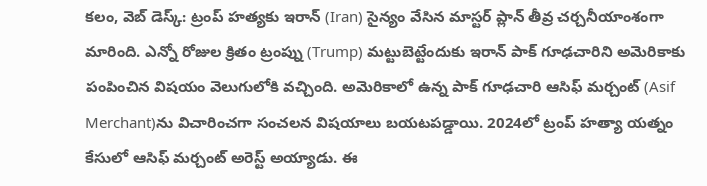కలం, వెబ్ డెస్క్: ట్రంప్ హత్యకు ఇరాన్ (Iran) సైన్యం వేసిన మాస్టర్ ప్లాన్ తీవ్ర చర్చనీయాంశంగా మారింది. ఎన్నో రోజుల క్రితం ట్రంప్ను (Trump) మట్టుబెట్టేందుకు ఇరాన్ పాక్ గూఢచారిని అమెరికాకు పంపించిన విషయం వెలుగులోకి వచ్చింది. అమెరికాలో ఉన్న పాక్ గూఢచారి ఆసిఫ్ మర్చంట్ (Asif Merchant)ను విచారించగా సంచలన విషయాలు బయటపడ్డాయి. 2024లో ట్రంప్ హత్యా యత్నం కేసులో ఆసిఫ్ మర్చంట్ అరెస్ట్ అయ్యాడు. ఈ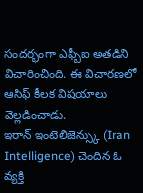సందర్భంగా ఎఫ్బీఐ అతడిని విచారించింది. ఈ విచారణలో ఆసిఫ్ కీలక విషయాలు వెల్లడించాడు.
ఇరాన్ ఇంటెలిజెన్స్కు (Iran Intelligence) చెందిన ఓ వ్యక్తి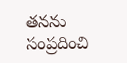తనను సంప్రదించి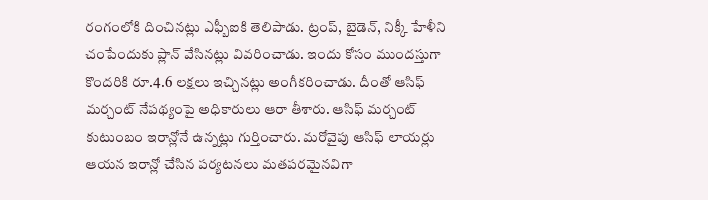రంగంలోకి దించినట్లు ఎఫ్బీఐకి తెలిపాడు. ట్రంప్, బైడెన్, నిక్కీ హేళీని చంపేందుకు ప్లాన్ వేసినట్లు వివరించాడు. ఇందు కోసం ముందస్తుగా కొందరికి రూ.4.6 లక్షలు ఇచ్చినట్లు అంగీకరించాడు. దీంతో ఆసిఫ్ మర్చంట్ నేపథ్యంపై అధికారులు ఆరా తీశారు. ఆసిఫ్ మర్చంట్ కుటుంబం ఇరాన్లోనే ఉన్నట్లు గుర్తించారు. మరోవైపు ఆసిఫ్ లాయర్లు ఆయన ఇరాన్లో చేసిన పర్యటనలు మతపరమైనవిగా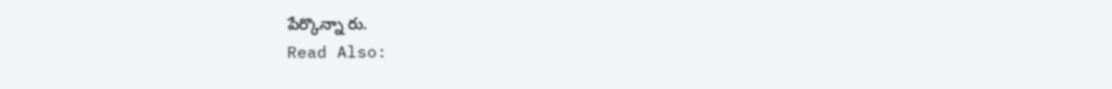పేర్కొన్నా రు.
Read Also: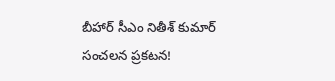బీహార్ సీఎం నితీశ్ కుమార్ సంచలన ప్రకటన!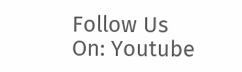Follow Us On: Youtube